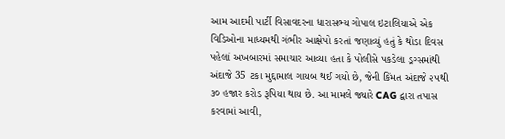આમ આદમી પાર્ટી વિસાવદરના ધારાસભ્ય ગોપાલ ઇટાલિયાએ એક વિડિઓના માધ્યમથી ગંભીર આક્ષેપો કરતાં જણાવ્યું હતું કે થોડા દિવસ પહેલાં અખબારમાં સમાચાર આવ્યા હતા કે પોલીસે પકડેલા ડ્રગ્સમાંથી અંદાજે 35 ટકા મુદ્દામાલ ગાયબ થઈ ગયો છે, જેની કિંમત અંદાજે ૨૫થી ૩૦ હજાર કરોડ રૂપિયા થાય છે. આ મામલે જ્યારે CAG દ્વારા તપાસ કરવામાં આવી,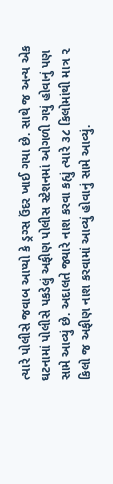ત્યારે પોલીસે જવાબ આપ્યો કે ડ્રગ્સ ઉંદર ખાઈ ગયા છે. સાથે જ અન્ય એક ઘટનામાં પોલીસે પકડેલું અફીણ પોલીસ સ્ટેશનમાં ઓગળી ગયું હોવાનું પણ સામે આવ્યું છે. અદાલતે જ્યારે નાશ કરવા કહ્યું ત્યારે ૩૮ કિલોમાંથી માત્ર ૨ કિલો જ અફીણ નાશ કરવામાં આવ્યું હોવાનું સામે આવ્યું.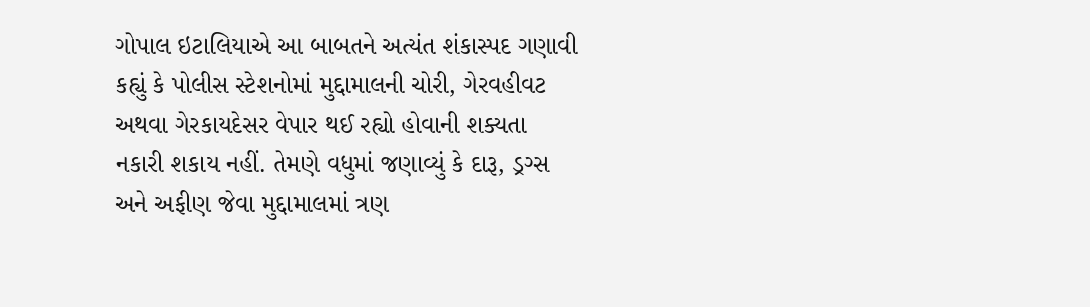ગોપાલ ઇટાલિયાએ આ બાબતને અત્યંત શંકાસ્પદ ગણાવી કહ્યું કે પોલીસ સ્ટેશનોમાં મુદ્દામાલની ચોરી, ગેરવહીવટ અથવા ગેરકાયદેસર વેપાર થઈ રહ્યો હોવાની શક્યતા નકારી શકાય નહીં. તેમણે વધુમાં જણાવ્યું કે દારૂ, ડ્રગ્સ અને અફીણ જેવા મુદ્દામાલમાં ત્રણ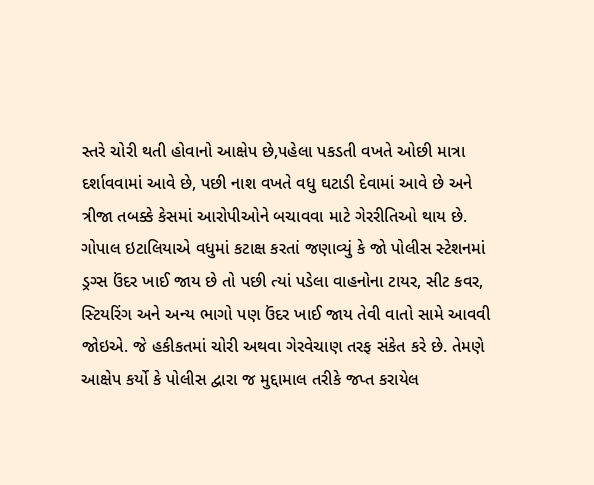સ્તરે ચોરી થતી હોવાનો આક્ષેપ છે,પહેલા પકડતી વખતે ઓછી માત્રા દર્શાવવામાં આવે છે, પછી નાશ વખતે વધુ ઘટાડી દેવામાં આવે છે અને ત્રીજા તબક્કે કેસમાં આરોપીઓને બચાવવા માટે ગેરરીતિઓ થાય છે.
ગોપાલ ઇટાલિયાએ વધુમાં કટાક્ષ કરતાં જણાવ્યું કે જો પોલીસ સ્ટેશનમાં ડ્રગ્સ ઉંદર ખાઈ જાય છે તો પછી ત્યાં પડેલા વાહનોના ટાયર, સીટ કવર, સ્ટિયરિંગ અને અન્ય ભાગો પણ ઉંદર ખાઈ જાય તેવી વાતો સામે આવવી જોઇએ. જે હકીકતમાં ચોરી અથવા ગેરવેચાણ તરફ સંકેત કરે છે. તેમણે આક્ષેપ કર્યો કે પોલીસ દ્વારા જ મુદ્દામાલ તરીકે જપ્ત કરાયેલ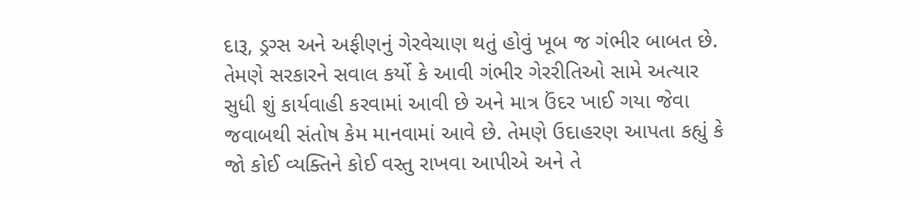દારૂ, ડ્રગ્સ અને અફીણનું ગેરવેચાણ થતું હોવું ખૂબ જ ગંભીર બાબત છે. તેમણે સરકારને સવાલ કર્યો કે આવી ગંભીર ગેરરીતિઓ સામે અત્યાર સુધી શું કાર્યવાહી કરવામાં આવી છે અને માત્ર ઉંદર ખાઈ ગયા જેવા જવાબથી સંતોષ કેમ માનવામાં આવે છે. તેમણે ઉદાહરણ આપતા કહ્યું કે જો કોઈ વ્યક્તિને કોઈ વસ્તુ રાખવા આપીએ અને તે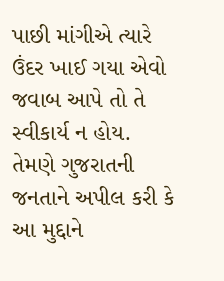પાછી માંગીએ ત્યારે ઉંદર ખાઈ ગયા એવો જવાબ આપે તો તે સ્વીકાર્ય ન હોય. તેમણે ગુજરાતની જનતાને અપીલ કરી કે આ મુદ્દાને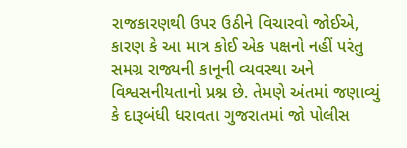રાજકારણથી ઉપર ઉઠીને વિચારવો જોઈએ, કારણ કે આ માત્ર કોઈ એક પક્ષનો નહીં પરંતુ સમગ્ર રાજ્યની કાનૂની વ્યવસ્થા અને વિશ્વસનીયતાનો પ્રશ્ન છે. તેમણે અંતમાં જણાવ્યું કે દારૂબંધી ધરાવતા ગુજરાતમાં જો પોલીસ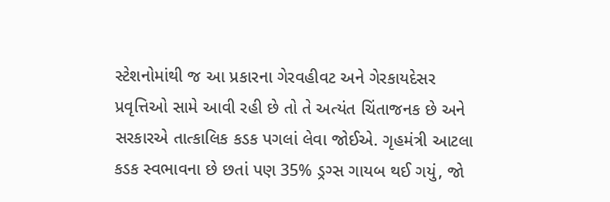સ્ટેશનોમાંથી જ આ પ્રકારના ગેરવહીવટ અને ગેરકાયદેસર પ્રવૃત્તિઓ સામે આવી રહી છે તો તે અત્યંત ચિંતાજનક છે અને સરકારએ તાત્કાલિક કડક પગલાં લેવા જોઈએ. ગૃહમંત્રી આટલા કડક સ્વભાવના છે છતાં પણ 35% ડ્રગ્સ ગાયબ થઈ ગયું, જો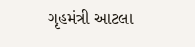ગૃહમંત્રી આટલા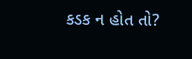કડક ન હોત તો?